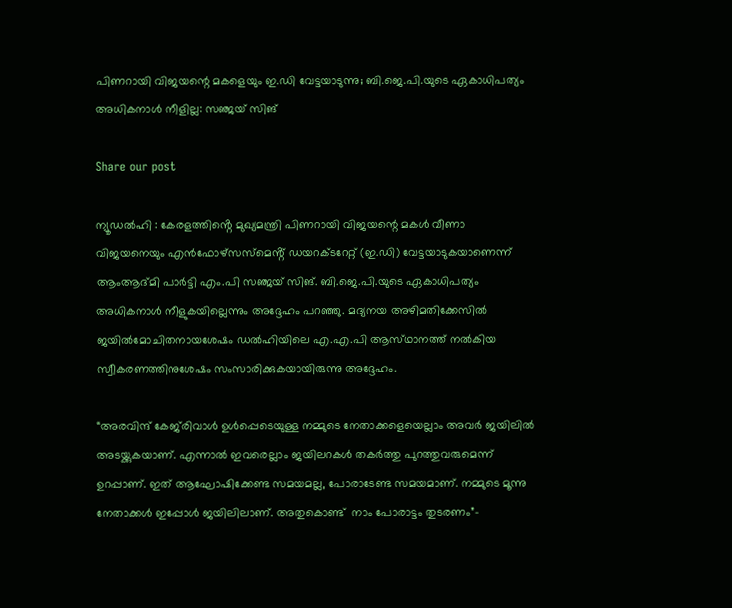പിണറായി വിജയന്റെ മകളെയും ഇ.ഡി വേട്ടയാടുന്നു; ബി.ജെ.പി.യുടെ ഏകാധിപത്യം അധികനാൾ നീളില്ല: സഞ്ജയ് സിങ്

Share our post

ന്യൂഡൽഹി : കേരളത്തിൻ്റെ മുഖ്യമന്ത്രി പിണറായി വിജയന്റെ മകൾ വീണാ വിജയനെയും എൻഫോഴ്സസ്മെൻ്റ് ഡയറക്‌ടറേറ്റ് (ഇ.ഡി) വേട്ടയാടുകയാണെന്ന് ആംആദ്‌മി പാർട്ടി എം.പി സഞ്ജയ് സിങ്. ബി.ജെ.പി.യുടെ ഏകാധിപത്യം അധികനാൾ നീളുകയില്ലെന്നും അദ്ദേഹം പറഞ്ഞു. മദ്യനയ അഴിമതിക്കേസിൽ ജയിൽമോചിതനായശേഷം ഡൽഹിയിലെ എ.എ.പി ആസ്‌ഥാനത്ത് നൽകിയ സ്വീകരണത്തിനുശേഷം സംസാരിക്കുകയായിരുന്നു അദ്ദേഹം.

“അരവിന്ദ് കേജ്‌രിവാൾ ഉൾപ്പെടെയുള്ള നമ്മുടെ നേതാക്കളെയെല്ലാം അവർ ജയിലിൽ അടയ്ക്കുകയാണ്. എന്നാൽ ഇവരെല്ലാം ജയിലറകൾ തകർത്തു പുറത്തുവരുമെന്ന് ഉറപ്പാണ്. ഇത് ആഘോഷിക്കേണ്ട സമയമല്ല, പോരാടേണ്ട സമയമാണ്. നമ്മുടെ മൂന്നു നേതാക്കൾ ഇപ്പോൾ ജയിലിലാണ്. അതുകൊണ്ട്  നാം പോരാട്ടം തുടരണം”-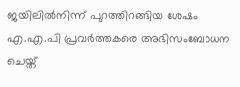ജയിലിൽനിന്ന് പുറത്തിറങ്ങിയ ശേഷം എ.എ.പി പ്രവർത്തകരെ അഭിസംബോധന ചെയ്ത്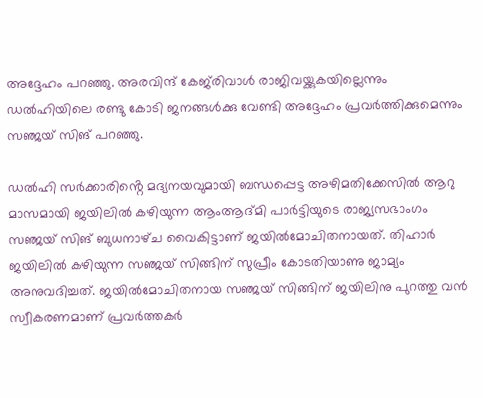അദ്ദേഹം പറഞ്ഞു. അരവിന്ദ് കേജ്‌രിവാൾ രാജിവയ്ക്കുകയില്ലെന്നും ഡൽഹിയിലെ രണ്ടു കോടി ജനങ്ങൾക്കു വേണ്ടി അദ്ദേഹം പ്രവർത്തിക്കുമെന്നും സഞ്ജയ് സിങ് പറഞ്ഞു.

ഡൽഹി സർക്കാരിൻ്റെ മദ്യനയവുമായി ബന്ധപ്പെട്ട അഴിമതിക്കേസിൽ ആറു മാസമായി ജയിലിൽ കഴിയുന്ന ആംആദ്‌മി പാർട്ടിയുടെ രാജ്യസഭാംഗം സഞ്ജയ് സിങ് ബുധനാഴ്‌ച വൈകിട്ടാണ് ജയിൽമോചിതനായത്. തിഹാർ ജയിലിൽ കഴിയുന്ന സഞ്ജയ് സിങ്ങിന് സുപ്രീം കോടതിയാണു ജാമ്യം അനുവദിച്ചത്. ജയിൽമോചിതനായ സഞ്ജയ് സിങ്ങിന് ജയിലിനു പുറത്തു വൻ സ്വീകരണമാണ് പ്രവർത്തകർ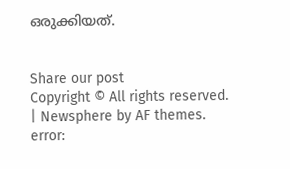ഒരുക്കിയത്.


Share our post
Copyright © All rights reserved. | Newsphere by AF themes.
error: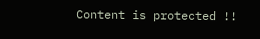Content is protected !!